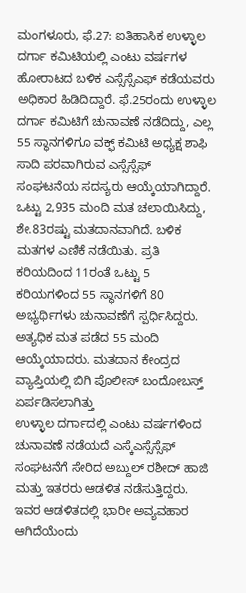ಮಂಗಳೂರು, ಫೆ.27: ಐತಿಹಾಸಿಕ ಉಳ್ಳಾಲ ದರ್ಗಾ ಕಮಿಟಿಯಲ್ಲಿ ಎಂಟು ವರ್ಷಗಳ ಹೋರಾಟದ ಬಳಿಕ ಎಸ್ಸೆಸ್ಸೆಎಫ್ ಕಡೆಯವರು ಅಧಿಕಾರ ಹಿಡಿದಿದ್ದಾರೆ. ಫೆ.25ರಂದು ಉಳ್ಳಾಲ ದರ್ಗಾ ಕಮಿಟಿಗೆ ಚುನಾವಣೆ ನಡೆದಿದ್ದು, ಎಲ್ಲ 55 ಸ್ಥಾನಗಳಿಗೂ ವಕ್ಫ್ ಕಮಿಟಿ ಅಧ್ಯಕ್ಷ ಶಾಫಿ ಸಾದಿ ಪರವಾಗಿರುವ ಎಸ್ಸೆಸ್ಸೆಫ್ ಸಂಘಟನೆಯ ಸದಸ್ಯರು ಆಯ್ಕೆಯಾಗಿದ್ದಾರೆ.
ಒಟ್ಟು 2,935 ಮಂದಿ ಮತ ಚಲಾಯಿಸಿದ್ದು, ಶೇ.83ರಷ್ಟು ಮತದಾನವಾಗಿದೆ. ಬಳಿಕ ಮತಗಳ ಎಣಿಕೆ ನಡೆಯಿತು. ಪ್ರತಿ ಕರಿಯದಿಂದ 11ರಂತೆ ಒಟ್ಟು 5 ಕರಿಯಗಳಿಂದ 55 ಸ್ಥಾನಗಳಿಗೆ 80 ಅಭ್ಯರ್ಥಿಗಳು ಚುನಾವಣೆಗೆ ಸ್ಪರ್ಧಿಸಿದ್ದರು. ಅತ್ಯಧಿಕ ಮತ ಪಡೆದ 55 ಮಂದಿ ಆಯ್ಕೆಯಾದರು. ಮತದಾನ ಕೇಂದ್ರದ ವ್ಯಾಪ್ತಿಯಲ್ಲಿ ಬಿಗಿ ಪೊಲೀಸ್ ಬಂದೋಬಸ್ತ್ ಏರ್ಪಡಿಸಲಾಗಿತ್ತು
ಉಳ್ಳಾಲ ದರ್ಗಾದಲ್ಲಿ ಎಂಟು ವರ್ಷಗಳಿಂದ ಚುನಾವಣೆ ನಡೆಯದೆ ಎಸ್ಕೆಎಸ್ಸೆಸ್ಸೆಫ್ ಸಂಘಟನೆಗೆ ಸೇರಿದ ಅಬ್ದುಲ್ ರಶೀದ್ ಹಾಜಿ ಮತ್ತು ಇತರರು ಆಡಳಿತ ನಡೆಸುತ್ತಿದ್ದರು. ಇವರ ಆಡಳಿತದಲ್ಲಿ ಭಾರೀ ಅವ್ಯವಹಾರ ಆಗಿದೆಯೆಂದು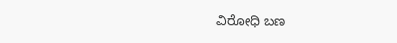ವಿರೋಧಿ ಬಣ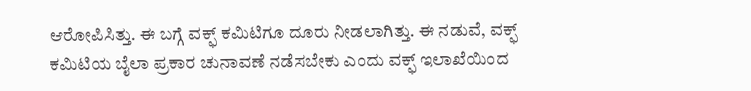ಆರೋಪಿಸಿತ್ತು. ಈ ಬಗ್ಗೆ ವಕ್ಫ್ ಕಮಿಟಿಗೂ ದೂರು ನೀಡಲಾಗಿತ್ತು. ಈ ನಡುವೆ, ವಕ್ಫ್ ಕಮಿಟಿಯ ಬೈಲಾ ಪ್ರಕಾರ ಚುನಾವಣೆ ನಡೆಸಬೇಕು ಎಂದು ವಕ್ಫ್ ಇಲಾಖೆಯಿಂದ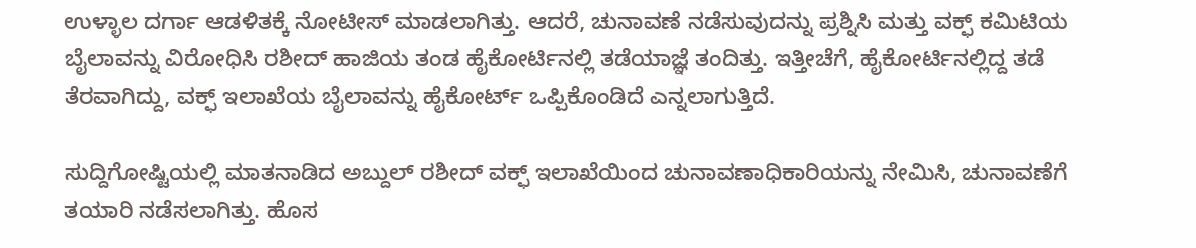ಉಳ್ಳಾಲ ದರ್ಗಾ ಆಡಳಿತಕ್ಕೆ ನೋಟೀಸ್ ಮಾಡಲಾಗಿತ್ತು. ಆದರೆ, ಚುನಾವಣೆ ನಡೆಸುವುದನ್ನು ಪ್ರಶ್ನಿಸಿ ಮತ್ತು ವಕ್ಫ್ ಕಮಿಟಿಯ ಬೈಲಾವನ್ನು ವಿರೋಧಿಸಿ ರಶೀದ್ ಹಾಜಿಯ ತಂಡ ಹೈಕೋರ್ಟಿನಲ್ಲಿ ತಡೆಯಾಜ್ಞೆ ತಂದಿತ್ತು. ಇತ್ತೀಚೆಗೆ, ಹೈಕೋರ್ಟಿನಲ್ಲಿದ್ದ ತಡೆ ತೆರವಾಗಿದ್ದು, ವಕ್ಫ್ ಇಲಾಖೆಯ ಬೈಲಾವನ್ನು ಹೈಕೋರ್ಟ್ ಒಪ್ಪಿಕೊಂಡಿದೆ ಎನ್ನಲಾಗುತ್ತಿದೆ.

ಸುದ್ದಿಗೋಷ್ಟಿಯಲ್ಲಿ ಮಾತನಾಡಿದ ಅಬ್ದುಲ್ ರಶೀದ್ ವಕ್ಫ್ ಇಲಾಖೆಯಿಂದ ಚುನಾವಣಾಧಿಕಾರಿಯನ್ನು ನೇಮಿಸಿ, ಚುನಾವಣೆಗೆ ತಯಾರಿ ನಡೆಸಲಾಗಿತ್ತು. ಹೊಸ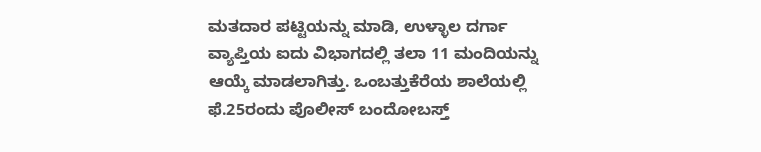ಮತದಾರ ಪಟ್ಟಿಯನ್ನು ಮಾಡಿ, ಉಳ್ಳಾಲ ದರ್ಗಾ ವ್ಯಾಪ್ತಿಯ ಐದು ವಿಭಾಗದಲ್ಲಿ ತಲಾ 11 ಮಂದಿಯನ್ನು ಆಯ್ಕೆ ಮಾಡಲಾಗಿತ್ತು. ಒಂಬತ್ತುಕೆರೆಯ ಶಾಲೆಯಲ್ಲಿ ಫೆ.25ರಂದು ಪೊಲೀಸ್ ಬಂದೋಬಸ್ತ್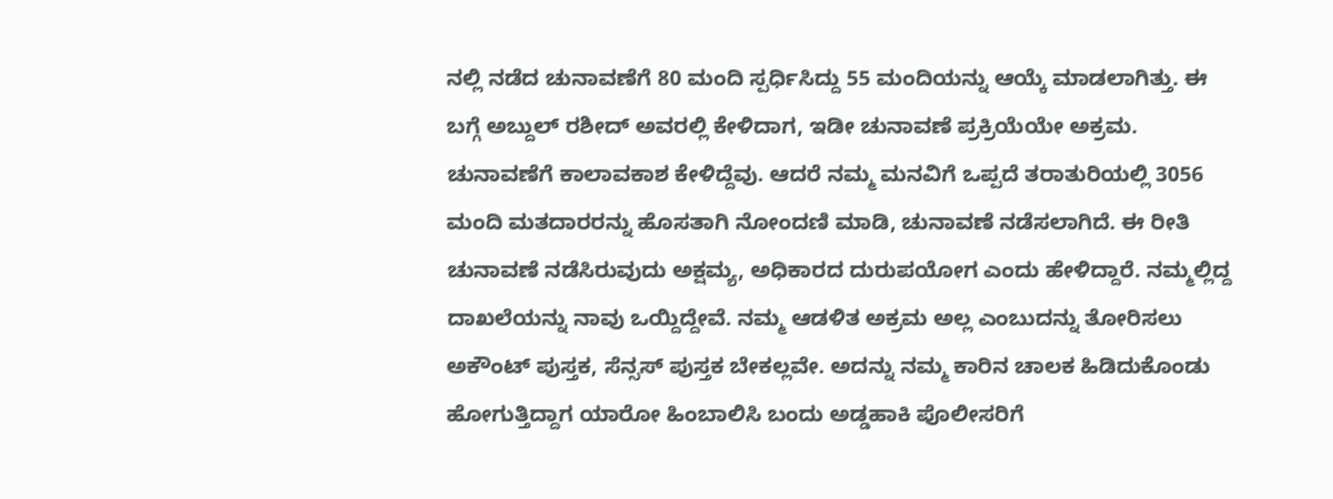ನಲ್ಲಿ ನಡೆದ ಚುನಾವಣೆಗೆ 80 ಮಂದಿ ಸ್ಪರ್ಧಿಸಿದ್ದು 55 ಮಂದಿಯನ್ನು ಆಯ್ಕೆ ಮಾಡಲಾಗಿತ್ತು. ಈ ಬಗ್ಗೆ ಅಬ್ದುಲ್ ರಶೀದ್ ಅವರಲ್ಲಿ ಕೇಳಿದಾಗ, ಇಡೀ ಚುನಾವಣೆ ಪ್ರಕ್ರಿಯೆಯೇ ಅಕ್ರಮ. ಚುನಾವಣೆಗೆ ಕಾಲಾವಕಾಶ ಕೇಳಿದ್ದೆವು. ಆದರೆ ನಮ್ಮ ಮನವಿಗೆ ಒಪ್ಪದೆ ತರಾತುರಿಯಲ್ಲಿ 3056 ಮಂದಿ ಮತದಾರರನ್ನು ಹೊಸತಾಗಿ ನೋಂದಣಿ ಮಾಡಿ, ಚುನಾವಣೆ ನಡೆಸಲಾಗಿದೆ. ಈ ರೀತಿ ಚುನಾವಣೆ ನಡೆಸಿರುವುದು ಅಕ್ಷಮ್ಯ, ಅಧಿಕಾರದ ದುರುಪಯೋಗ ಎಂದು ಹೇಳಿದ್ದಾರೆ. ನಮ್ಮಲ್ಲಿದ್ದ ದಾಖಲೆಯನ್ನು ನಾವು ಒಯ್ದಿದ್ದೇವೆ. ನಮ್ಮ ಆಡಳಿತ ಅಕ್ರಮ ಅಲ್ಲ ಎಂಬುದನ್ನು ತೋರಿಸಲು ಅಕೌಂಟ್ ಪುಸ್ತಕ, ಸೆನ್ಸಸ್ ಪುಸ್ತಕ ಬೇಕಲ್ಲವೇ. ಅದನ್ನು ನಮ್ಮ ಕಾರಿನ ಚಾಲಕ ಹಿಡಿದುಕೊಂಡು ಹೋಗುತ್ತಿದ್ದಾಗ ಯಾರೋ ಹಿಂಬಾಲಿಸಿ ಬಂದು ಅಡ್ಡಹಾಕಿ ಪೊಲೀಸರಿಗೆ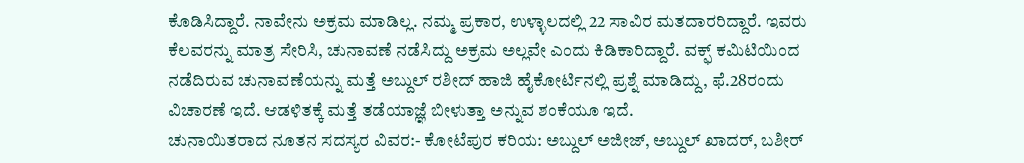ಕೊಡಿಸಿದ್ದಾರೆ. ನಾವೇನು ಅಕ್ರಮ ಮಾಡಿಲ್ಲ. ನಮ್ಮ ಪ್ರಕಾರ, ಉಳ್ಳಾಲದಲ್ಲಿ 22 ಸಾವಿರ ಮತದಾರರಿದ್ದಾರೆ. ಇವರು ಕೆಲವರನ್ನು ಮಾತ್ರ ಸೇರಿಸಿ, ಚುನಾವಣೆ ನಡೆಸಿದ್ದು ಅಕ್ರಮ ಅಲ್ಲವೇ ಎಂದು ಕಿಡಿಕಾರಿದ್ದಾರೆ. ವಕ್ಫ್ ಕಮಿಟಿಯಿಂದ ನಡೆದಿರುವ ಚುನಾವಣೆಯನ್ನು ಮತ್ತೆ ಅಬ್ದುಲ್ ರಶೀದ್ ಹಾಜಿ ಹೈಕೋರ್ಟಿನಲ್ಲಿ ಪ್ರಶ್ನೆ ಮಾಡಿದ್ದು, ಫೆ.28ರಂದು ವಿಚಾರಣೆ ಇದೆ. ಆಡಳಿತಕ್ಕೆ ಮತ್ತೆ ತಡೆಯಾಜ್ಞೆ ಬೀಳುತ್ತಾ ಅನ್ನುವ ಶಂಕೆಯೂ ಇದೆ.
ಚುನಾಯಿತರಾದ ನೂತನ ಸದಸ್ಯರ ವಿವರ:- ಕೋಟೆಪುರ ಕರಿಯ: ಅಬ್ದುಲ್ ಅಜೀಜ್, ಅಬ್ದುಲ್ ಖಾದರ್, ಬಶೀರ್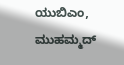ಯುಬಿಎಂ, ಮುಹಮ್ಮದ್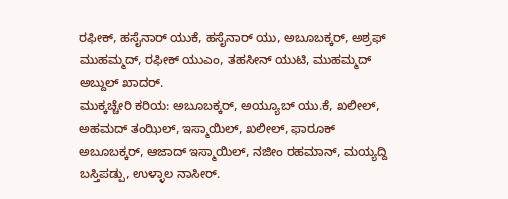ರಫೀಕ್, ಹಸೈನಾರ್ ಯುಕೆ, ಹಸೈನಾರ್ ಯು, ಅಬೂಬಕ್ಕರ್, ಅಶ್ರಫ್ ಮುಹಮ್ಮದ್, ರಫೀಕ್ ಯುಎಂ, ತಹಸೀನ್ ಯುಟಿ, ಮುಹಮ್ಮದ್ ಅಬ್ದುಲ್ ಖಾದರ್.
ಮುಕ್ಕಚ್ಚೇರಿ ಕರಿಯ: ಅಬೂಬಕ್ಕರ್, ಅಯ್ಯೂಬ್ ಯು.ಕೆ, ಖಲೀಲ್, ಅಹಮದ್ ತಂಝಿಲ್, ಇಸ್ಮಾಯಿಲ್, ಖಲೀಲ್, ಫಾರೂಕ್ ಅಬೂಬಕ್ಕರ್, ಆಜಾದ್ ಇಸ್ಮಾಯಿಲ್, ನಜೀಂ ರಹಮಾನ್, ಮಯ್ಯದ್ದಿ ಬಸ್ತಿಪಡ್ಪು, ಉಳ್ಳಾಲ ನಾಸೀರ್.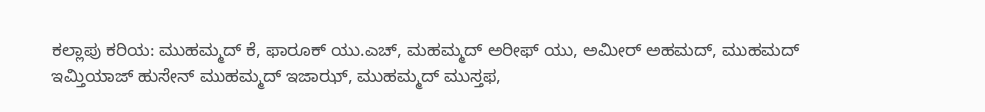ಕಲ್ಲಾಪು ಕರಿಯ: ಮುಹಮ್ಮದ್ ಕೆ, ಫಾರೂಕ್ ಯು.ಎಚ್, ಮಹಮ್ಮದ್ ಅರೀಫ್ ಯು, ಅಮೀರ್ ಅಹಮದ್, ಮುಹಮದ್ ಇಮ್ತಿಯಾಜ್ ಹುಸೇನ್ ಮುಹಮ್ಮದ್ ಇಜಾಝ್, ಮುಹಮ್ಮದ್ ಮುಸ್ತಫ,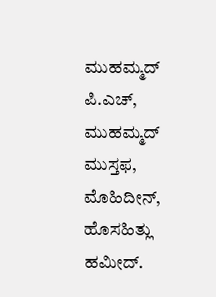ಮುಹಮ್ಮದ್ ಪಿ.ಎಚ್, ಮುಹಮ್ಮದ್ ಮುಸ್ತಫ, ಮೊಹಿದೀನ್, ಹೊಸಹಿತ್ಲು ಹಮೀದ್.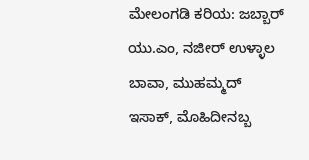ಮೇಲಂಗಡಿ ಕರಿಯ: ಜಬ್ಬಾರ್ ಯು.ಎಂ, ನಜೀರ್ ಉಳ್ಳಾಲ ಬಾವಾ, ಮುಹಮ್ಮದ್ ಇಸಾಕ್, ಮೊಹಿದೀನಬ್ಬ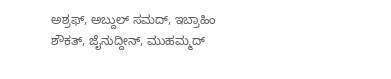ಅಶ್ರಫ್, ಅಬ್ದುಲ್ ಸಮದ್, ಇಬ್ರಾಹಿಂ ಶೌಕತ್, ಜೈನುದ್ದೀನ್, ಮುಹಮ್ಮದ್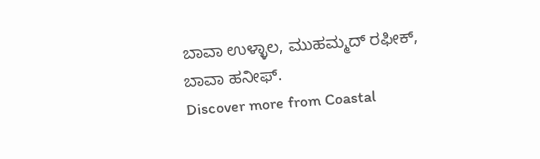ಬಾವಾ ಉಳ್ಳಾಲ, ಮುಹಮ್ಮದ್ ರಫೀಕ್, ಬಾವಾ ಹನೀಫ್.
Discover more from Coastal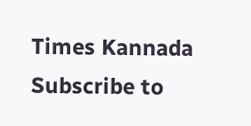Times Kannada
Subscribe to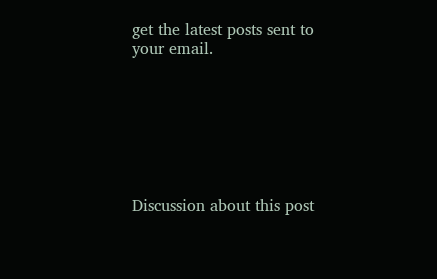get the latest posts sent to your email.







Discussion about this post